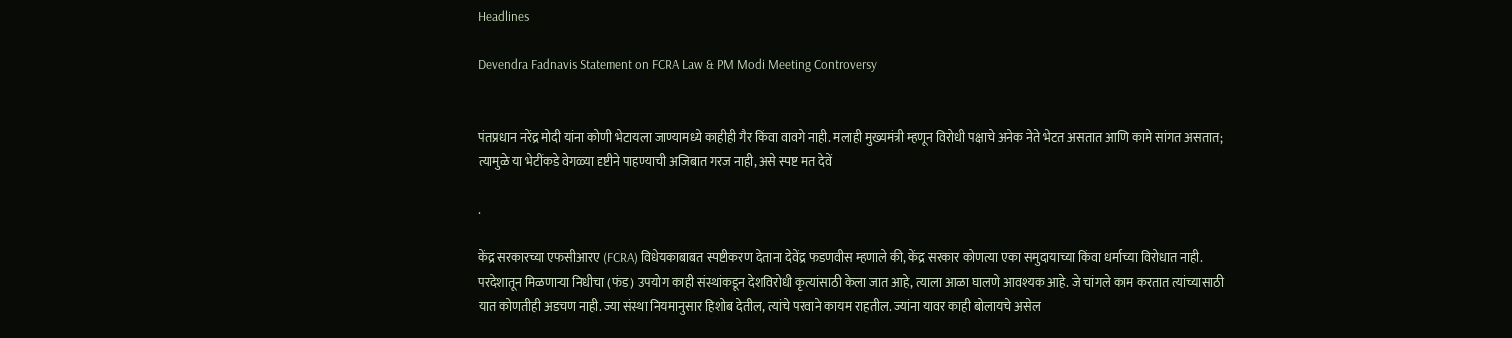Headlines

Devendra Fadnavis Statement on FCRA Law & PM Modi Meeting Controversy


पंतप्रधान नरेंद्र मोदी यांना कोणी भेटायला जाण्यामध्ये काहीही गैर किंवा वावगे नाही. मलाही मुख्यमंत्री म्हणून विरोधी पक्षाचे अनेक नेते भेटत असतात आणि कामे सांगत असतात; त्यामुळे या भेटींकडे वेगळ्या दृष्टीने पाहण्याची अजिबात गरज नाही, असे स्पष्ट मत देवें

.

केंद्र सरकारच्या एफसीआरए (FCRA) विधेयकाबाबत स्पष्टीकरण देताना देवेंद्र फडणवीस म्हणाले की, केंद्र सरकार कोणत्या एका समुदायाच्या किंवा धर्माच्या विरोधात नाही. परदेशातून मिळणाऱ्या निधीचा (फंड) उपयोग काही संस्थांकडून देशविरोधी कृत्यांसाठी केला जात आहे, त्याला आळा घालणे आवश्यक आहे. जे चांगले काम करतात त्यांच्यासाठी यात कोणतीही अडचण नाही. ज्या संस्था नियमानुसार हिशोब देतील, त्यांचे परवाने कायम राहतील. ज्यांना यावर काही बोलायचे असेल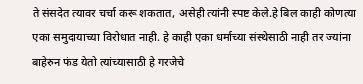ते संसदेत त्यावर चर्चा करू शकतात, असेही त्यांनी स्पष्ट केले.हे बिल काही कोणत्या एका समुदायाच्या विरोधात नाही. हे काही एका धर्माच्या संस्थेसाठी नाही तर ज्यांना बाहेरुन फंड येतो त्यांच्यासाठी हे गरजेचे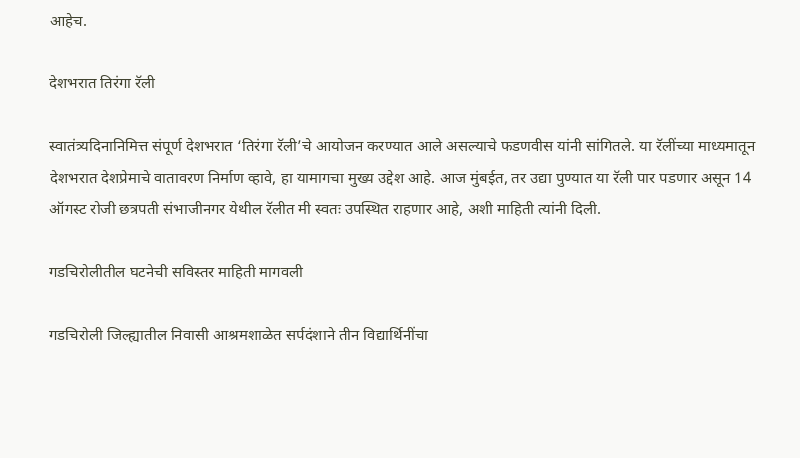आहेच.

देशभरात तिरंगा रॅली

स्वातंत्र्यदिनानिमित्त संपूर्ण देशभरात ‘तिरंगा रॅली’चे आयोजन करण्यात आले असल्याचे फडणवीस यांनी सांगितले. या रॅलींच्या माध्यमातून देशभरात देशप्रेमाचे वातावरण निर्माण व्हावे, हा यामागचा मुख्य उद्देश आहे. आज मुंबईत, तर उद्या पुण्यात या रॅली पार पडणार असून 14 ऑगस्ट रोजी छत्रपती संभाजीनगर येथील रॅलीत मी स्वतः उपस्थित राहणार आहे, अशी माहिती त्यांनी दिली.

गडचिरोलीतील घटनेची सविस्तर माहिती मागवली

गडचिरोली जिल्ह्यातील निवासी आश्रमशाळेत सर्पदंशाने तीन विद्यार्थिनींचा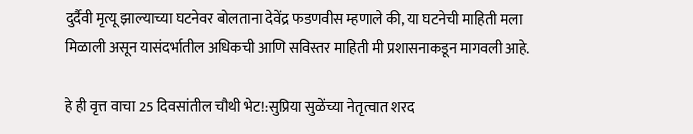दुर्दैवी मृत्यू झाल्याच्या घटनेवर बोलताना देवेंद्र फडणवीस म्हणाले की, या घटनेची माहिती मला मिळाली असून यासंदर्भातील अधिकची आणि सविस्तर माहिती मी प्रशासनाकडून मागवली आहे.

हे ही वृत्त वाचा 25 दिवसांतील चौथी भेट!:सुप्रिया सुळेंच्या नेतृत्वात शरद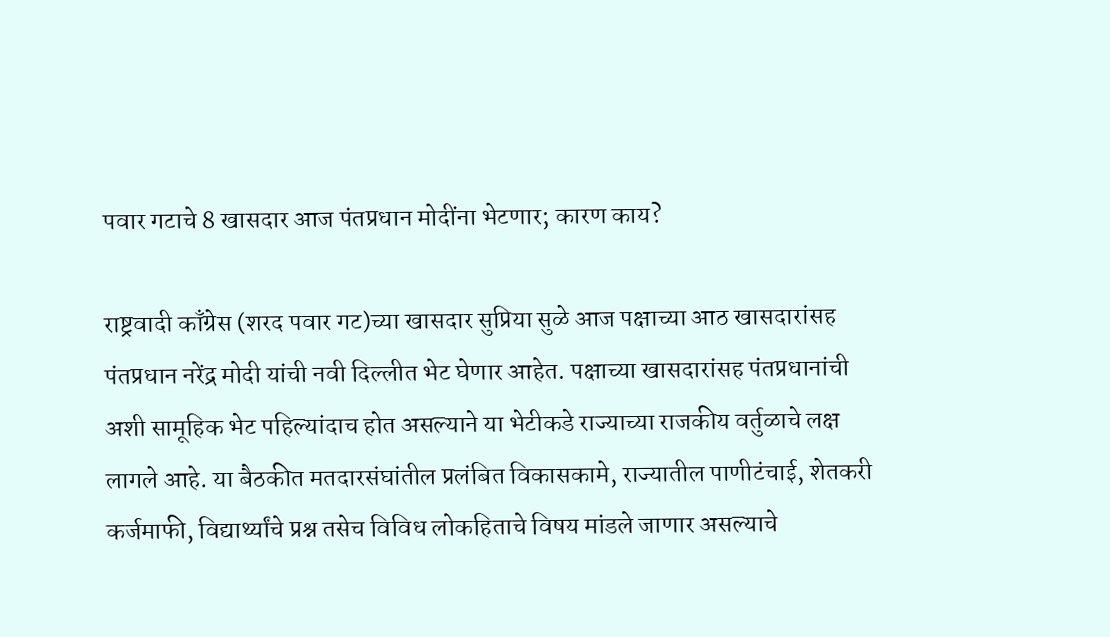पवार गटाचे 8 खासदार आज पंतप्रधान मोदींना भेटणार; कारण काय?

राष्ट्रवादी काँग्रेस (शरद पवार गट)च्या खासदार सुप्रिया सुळे आज पक्षाच्या आठ खासदारांसह पंतप्रधान नरेंद्र मोदी यांची नवी दिल्लीत भेट घेणार आहेत. पक्षाच्या खासदारांसह पंतप्रधानांची अशी सामूहिक भेट पहिल्यांदाच होत असल्याने या भेटीकडे राज्याच्या राजकीय वर्तुळाचे लक्ष लागले आहे. या बैठकीत मतदारसंघांतील प्रलंबित विकासकामे, राज्यातील पाणीटंचाई, शेतकरी कर्जमाफी, विद्यार्थ्यांचे प्रश्न तसेच विविध लोकहिताचे विषय मांडले जाणार असल्याचे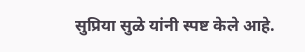सुप्रिया सुळे यांनी स्पष्ट केले आहे.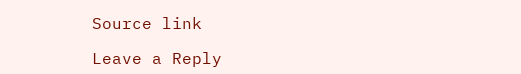Source link

Leave a Reply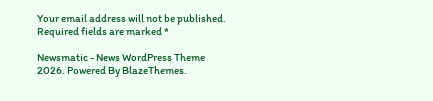Your email address will not be published. Required fields are marked *

Newsmatic - News WordPress Theme 2026. Powered By BlazeThemes.